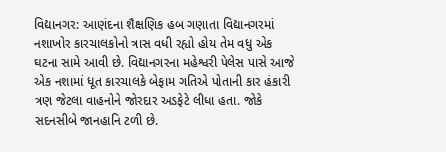વિદ્યાનગર: આણંદના શૈક્ષણિક હબ ગણાતા વિદ્યાનગરમાં નશાખોર કારચાલકોનો ત્રાસ વધી રહ્યો હોય તેમ વધુ એક ઘટના સામે આવી છે. વિદ્યાનગરના મહેશ્વરી પેલેસ પાસે આજે એક નશામાં ધૂત કારચાલકે બેફામ ગતિએ પોતાની કાર હંકારી ત્રણ જેટલા વાહનોને જોરદાર અડફેટે લીધા હતા. જોકે સદનસીબે જાનહાનિ ટળી છે.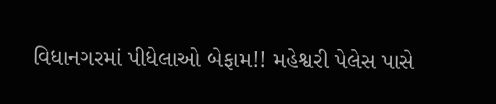વિધાનગરમાં પીધેલાઓ બેફામ!! મહેશ્વરી પેલેસ પાસે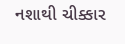નશાથી ચીક્કાર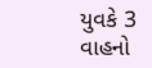યુવકે 3 વાહનો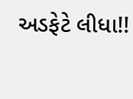અડફેટે લીધા!!